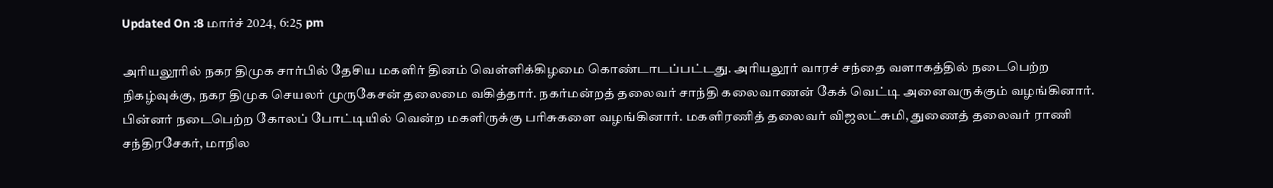Updated On :8 மார்ச் 2024, 6:25 pm

அரியலூரில் நகர திமுக சார்பில் தேசிய மகளிர் தினம் வெள்ளிக்கிழமை கொண்டாடப்பட்டது. அரியலூர் வாரச் சந்தை வளாகத்தில் நடைபெற்ற நிகழ்வுக்கு, நகர திமுக செயலர் முருகேசன் தலைமை வகித்தார். நகர்மன்றத் தலைவர் சாந்தி கலைவாணன் கேக் வெட்டி அனைவருக்கும் வழங்கினார். பின்னர் நடைபெற்ற கோலப் போட்டியில் வென்ற மகளிருக்கு பரிசுகளை வழங்கினார். மகளிரணித் தலைவர் விஜலட்சுமி, துணைத் தலைவர் ராணி சந்திரசேகர், மாநில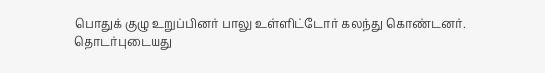பொதுக் குழு உறுப்பினர் பாலு உள்ளிட்டோர் கலந்து கொண்டனர்.
தொடர்புடையது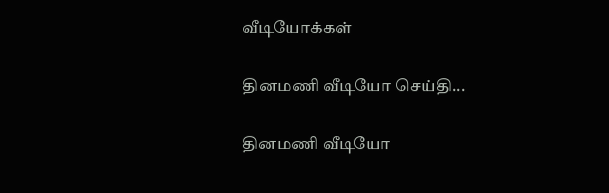வீடியோக்கள்

தினமணி வீடியோ செய்தி...

தினமணி வீடியோ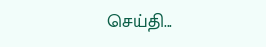செய்தி...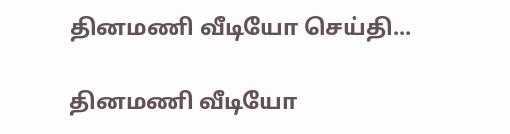தினமணி வீடியோ செய்தி...

தினமணி வீடியோ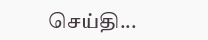செய்தி...